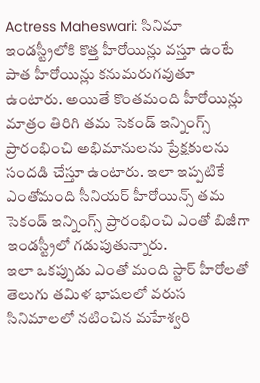Actress Maheswari: సినిమా ఇండస్ట్రీలోకి కొత్త హీరోయిన్లు వస్తూ ఉంటే పాత హీరోయిన్లు కనుమరుగవుతూ ఉంటారు. అయితే కొంతమంది హీరోయిన్లు మాత్రం తిరిగి తమ సెకండ్ ఇన్నింగ్స్ ప్రారంభించి అభిమానులను ప్రేక్షకులను సందడి చేస్తూ ఉంటారు. ఇలా ఇప్పటికే ఎంతోమంది సీనియర్ హీరోయిన్స్ తమ సెకండ్ ఇన్నింగ్స్ ప్రారంభించి ఎంతో బిజీగా ఇండస్ట్రీలో గడుపుతున్నారు.
ఇలా ఒకప్పుడు ఎంతో మంది స్టార్ హీరోలతో తెలుగు తమిళ భాషలలో వరుస సినిమాలలో నటించిన మహేశ్వరి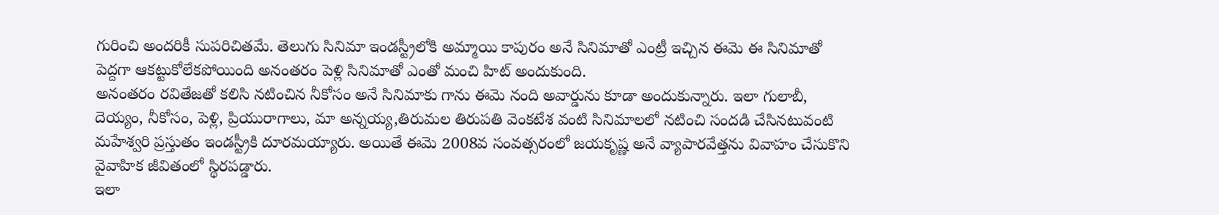గురించి అందరికీ సుపరిచితమే. తెలుగు సినిమా ఇండస్ట్రీలోకి అమ్మాయి కాపురం అనే సినిమాతో ఎంట్రీ ఇచ్చిన ఈమె ఈ సినిమాతో పెద్దగా ఆకట్టుకోలేకపోయింది అనంతరం పెళ్లి సినిమాతో ఎంతో మంచి హిట్ అందుకుంది.
అనంతరం రవితేజతో కలిసి నటించిన నీకోసం అనే సినిమాకు గాను ఈమె నంది అవార్డును కూడా అందుకున్నారు. ఇలా గులాబీ, దెయ్యం, నీకోసం, పెళ్లి, ప్రియురాగాలు, మా అన్నయ్య,తిరుమల తిరుపతి వెంకటేశ వంటి సినిమాలలో నటించి సందడి చేసినటువంటి మహేశ్వరి ప్రస్తుతం ఇండస్ట్రీకి దూరమయ్యారు. అయితే ఈమె 2008వ సంవత్సరంలో జయకృష్ణ అనే వ్యాపారవేత్తను వివాహం చేసుకొని వైవాహిక జీవితంలో స్థిరపడ్డారు.
ఇలా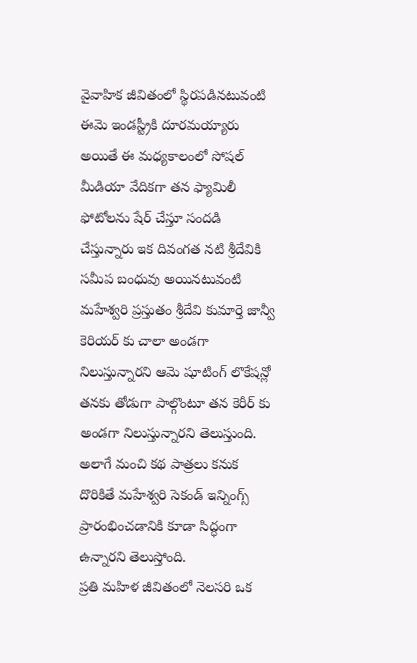వైవాహిక జీవితంలో స్థిరపడినటువంటి ఈమె ఇండస్ట్రీకి దూరమయ్యారు అయితే ఈ మధ్యకాలంలో సోషల్ మీడియా వేదికగా తన ఫ్యామిలీ ఫోటోలను షేర్ చేస్తూ సందడి చేస్తున్నారు ఇక దివంగత నటి శ్రీదేవికి సమీప బంధువు అయినటువంటి మహేశ్వరి ప్రస్తుతం శ్రీదేవి కుమార్తె జాన్వీ కెరియర్ కు చాలా అండగా నిలుస్తున్నారని ఆమె షూటింగ్ లొకేషన్లో తనకు తోడుగా పాల్గొంటూ తన కెరీర్ కు అండగా నిలుస్తున్నారని తెలుస్తుంది. అలాగే మంచి కథ పాత్రలు కనుక దొరికితే మహేశ్వరి సెకండ్ ఇన్నింగ్స్ ప్రారంభించడానికి కూడా సిద్ధంగా ఉన్నారని తెలుస్తోంది.
ప్రతి మహిళ జీవితంలో నెలసరి ఒక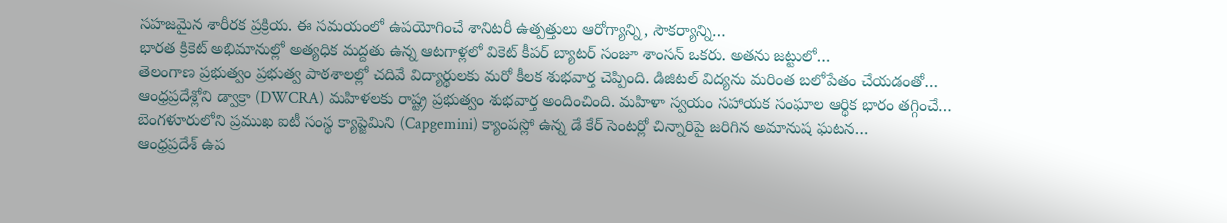సహజమైన శారీరక ప్రక్రియ. ఈ సమయంలో ఉపయోగించే శానిటరీ ఉత్పత్తులు ఆరోగ్యాన్ని, సౌకర్యాన్ని…
భారత క్రికెట్ అభిమానుల్లో అత్యధిక మద్దతు ఉన్న ఆటగాళ్లలో వికెట్ కీపర్ బ్యాటర్ సంజూ శాంసన్ ఒకరు. అతను జట్టులో…
తెలంగాణ ప్రభుత్వం ప్రభుత్వ పాఠశాలల్లో చదివే విద్యార్థులకు మరో కీలక శుభవార్త చెప్పింది. డిజిటల్ విద్యను మరింత బలోపేతం చేయడంతో…
ఆంధ్రప్రదేశ్లోని డ్వాక్రా (DWCRA) మహిళలకు రాష్ట్ర ప్రభుత్వం శుభవార్త అందించింది. మహిళా స్వయం సహాయక సంఘాల ఆర్థిక భారం తగ్గించే…
బెంగళూరులోని ప్రముఖ ఐటీ సంస్థ క్యాప్జెమిని (Capgemini) క్యాంపస్లో ఉన్న డే కేర్ సెంటర్లో చిన్నారిపై జరిగిన అమానుష ఘటన…
ఆంధ్రప్రదేశ్ ఉప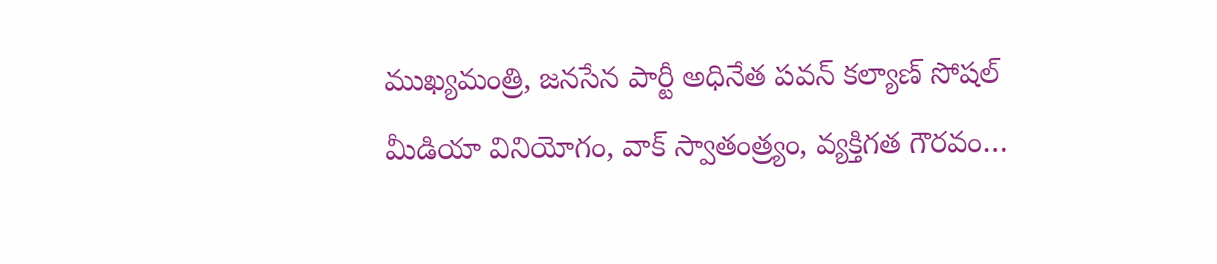ముఖ్యమంత్రి, జనసేన పార్టీ అధినేత పవన్ కల్యాణ్ సోషల్ మీడియా వినియోగం, వాక్ స్వాతంత్ర్యం, వ్యక్తిగత గౌరవం…